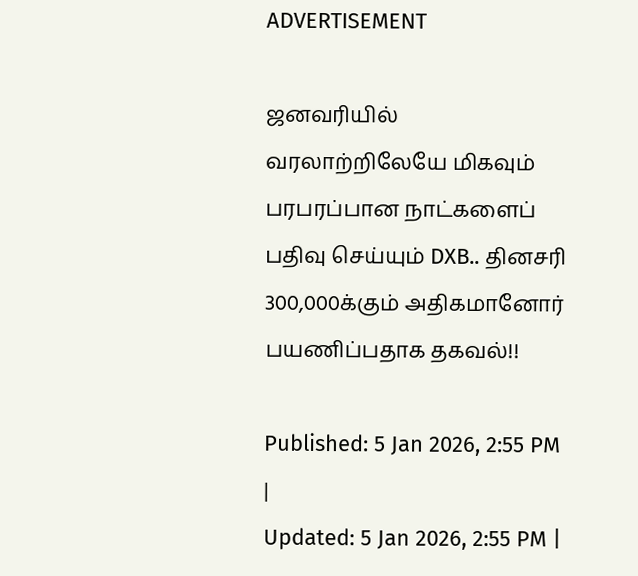ADVERTISEMENT

ஜனவரியில் வரலாற்றிலேயே மிகவும் பரபரப்பான நாட்களைப் பதிவு செய்யும் DXB.. தினசரி 300,000க்கும் அதிகமானோர் பயணிப்பதாக தகவல்!!

Published: 5 Jan 2026, 2:55 PM |
Updated: 5 Jan 2026, 2:55 PM |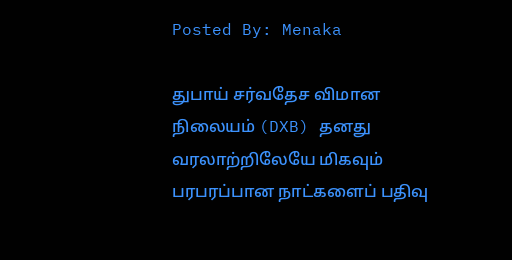Posted By: Menaka

துபாய் சர்வதேச விமான நிலையம் (DXB) தனது வரலாற்றிலேயே மிகவும் பரபரப்பான நாட்களைப் பதிவு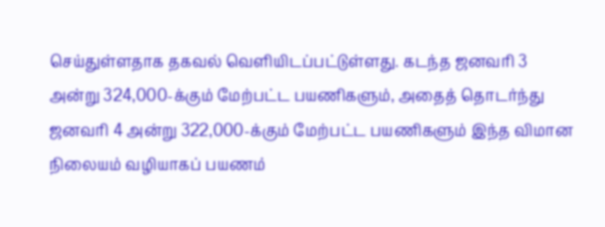செய்துள்ளதாக தகவல் வெளியிடப்பட்டுள்ளது. கடந்த ஜனவரி 3 அன்று 324,000-க்கும் மேற்பட்ட பயணிகளும், அதைத் தொடர்ந்து ஜனவரி 4 அன்று 322,000-க்கும் மேற்பட்ட பயணிகளும் இந்த விமான நிலையம் வழியாகப் பயணம்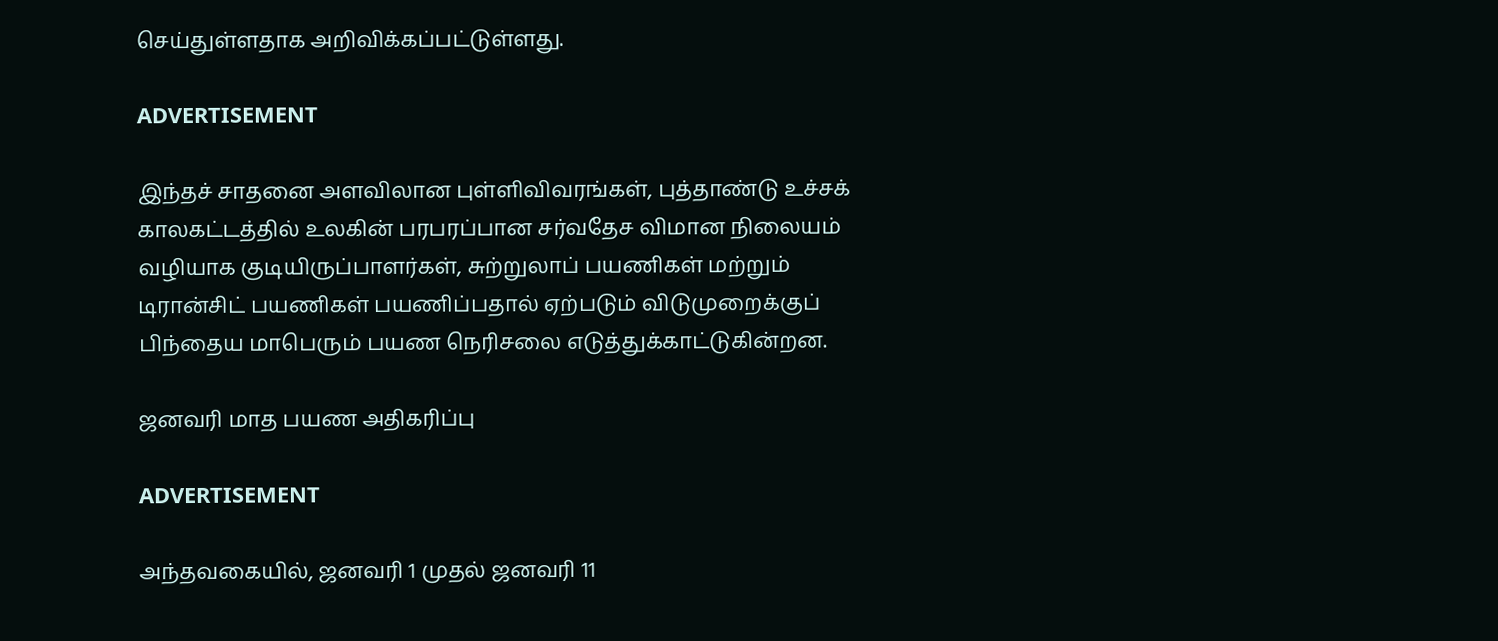செய்துள்ளதாக அறிவிக்கப்பட்டுள்ளது.

ADVERTISEMENT

இந்தச் சாதனை அளவிலான புள்ளிவிவரங்கள், புத்தாண்டு உச்சக் காலகட்டத்தில் உலகின் பரபரப்பான சர்வதேச விமான நிலையம் வழியாக குடியிருப்பாளர்கள், சுற்றுலாப் பயணிகள் மற்றும் டிரான்சிட் பயணிகள் பயணிப்பதால் ஏற்படும் விடுமுறைக்குப் பிந்தைய மாபெரும் பயண நெரிசலை எடுத்துக்காட்டுகின்றன.

ஜனவரி மாத பயண அதிகரிப்பு

ADVERTISEMENT

அந்தவகையில், ஜனவரி 1 முதல் ஜனவரி 11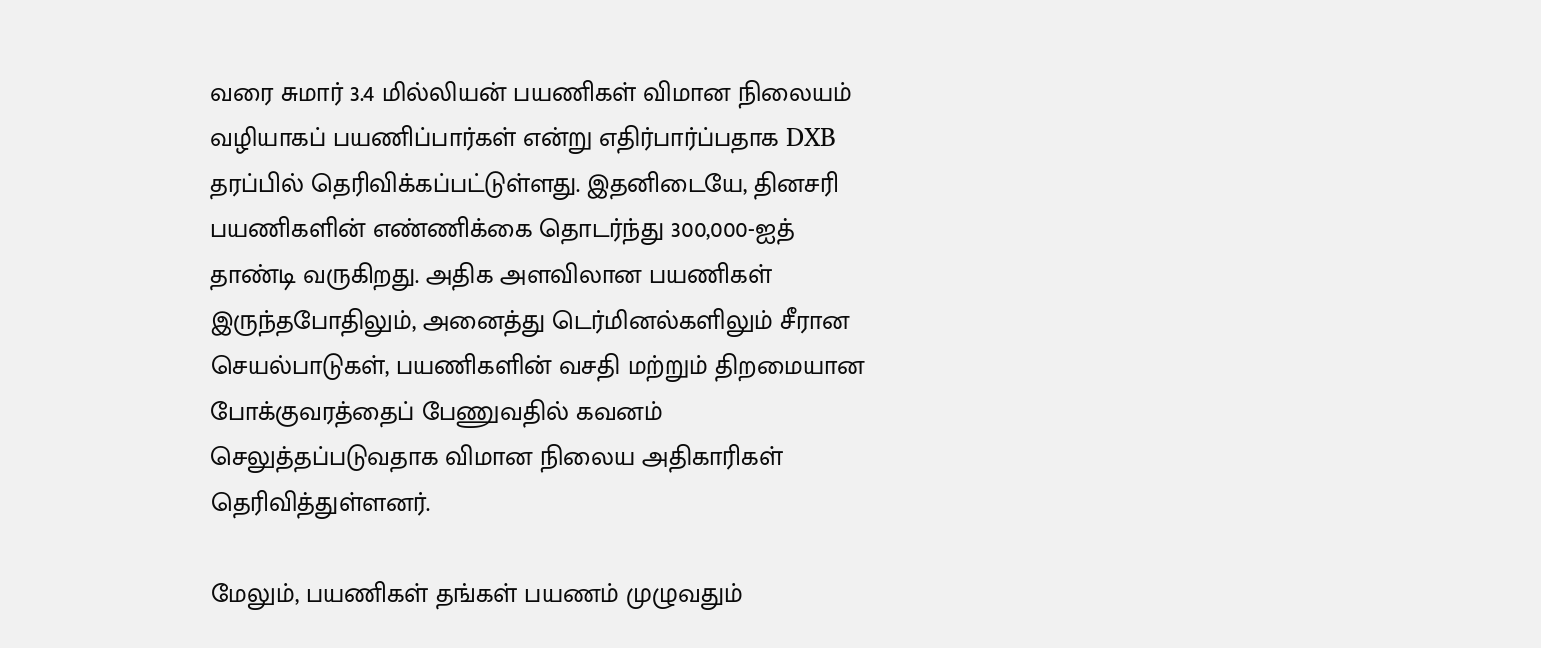வரை சுமார் 3.4 மில்லியன் பயணிகள் விமான நிலையம் வழியாகப் பயணிப்பார்கள் என்று எதிர்பார்ப்பதாக DXB தரப்பில் தெரிவிக்கப்பட்டுள்ளது. இதனிடையே, தினசரி பயணிகளின் எண்ணிக்கை தொடர்ந்து 300,000-ஐத் தாண்டி வருகிறது. அதிக அளவிலான பயணிகள் இருந்தபோதிலும், அனைத்து டெர்மினல்களிலும் சீரான செயல்பாடுகள், பயணிகளின் வசதி மற்றும் திறமையான போக்குவரத்தைப் பேணுவதில் கவனம் செலுத்தப்படுவதாக விமான நிலைய அதிகாரிகள் தெரிவித்துள்ளனர்.

மேலும், பயணிகள் தங்கள் பயணம் முழுவதும்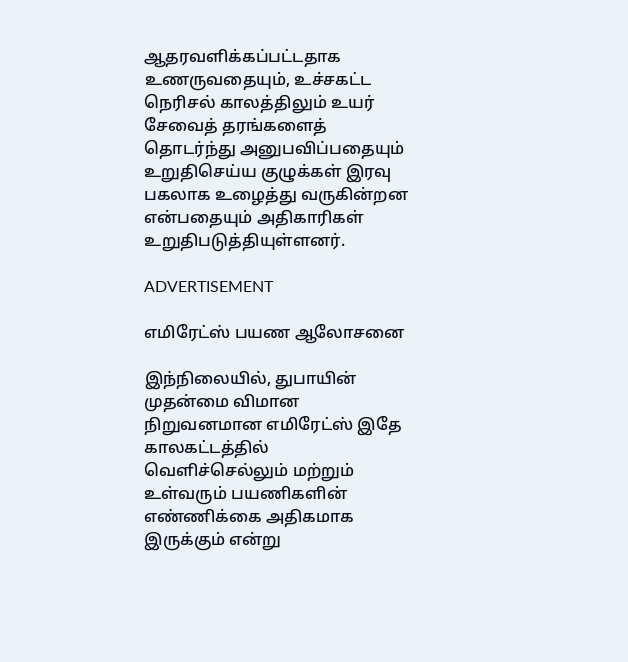ஆதரவளிக்கப்பட்டதாக உணருவதையும், உச்சகட்ட நெரிசல் காலத்திலும் உயர் சேவைத் தரங்களைத் தொடர்ந்து அனுபவிப்பதையும் உறுதிசெய்ய குழுக்கள் இரவு பகலாக உழைத்து வருகின்றன என்பதையும் அதிகாரிகள் உறுதிபடுத்தியுள்ளனர்.

ADVERTISEMENT

எமிரேட்ஸ் பயண ஆலோசனை

இந்நிலையில், துபாயின் முதன்மை விமான நிறுவனமான எமிரேட்ஸ் இதே காலகட்டத்தில் வெளிச்செல்லும் மற்றும் உள்வரும் பயணிகளின் எண்ணிக்கை அதிகமாக இருக்கும் என்று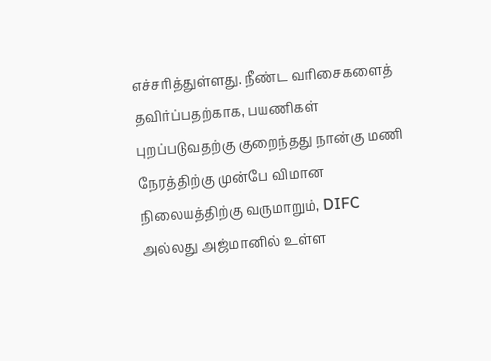எச்சரித்துள்ளது. நீண்ட வரிசைகளைத் தவிர்ப்பதற்காக, பயணிகள் புறப்படுவதற்கு குறைந்தது நான்கு மணி நேரத்திற்கு முன்பே விமான நிலையத்திற்கு வருமாறும், DIFC அல்லது அஜ்மானில் உள்ள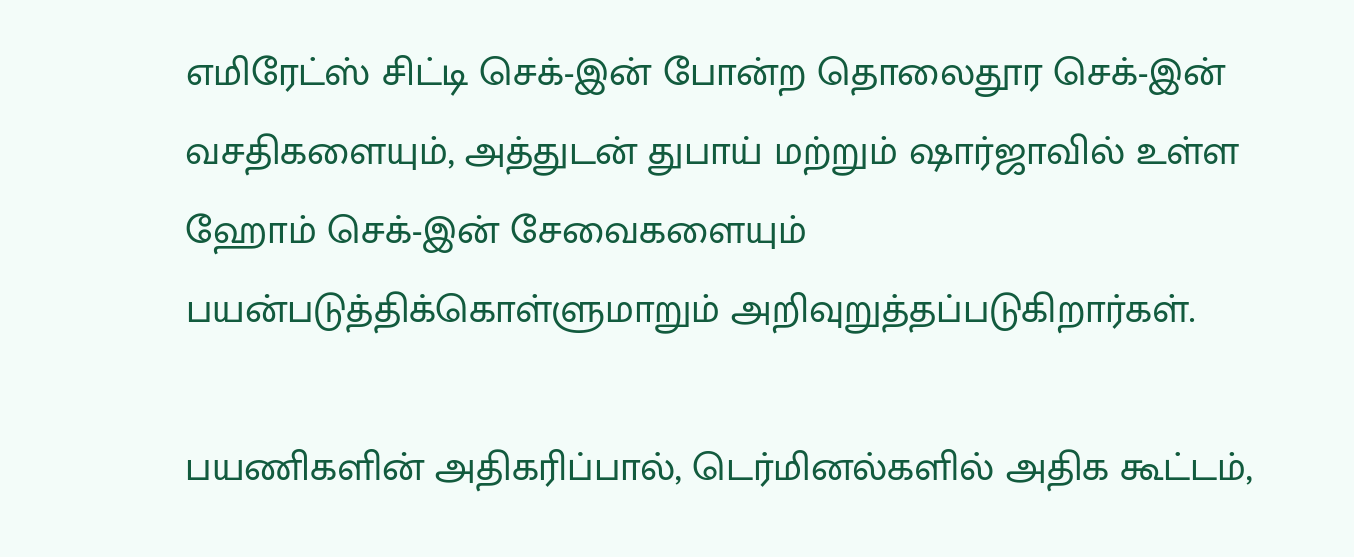எமிரேட்ஸ் சிட்டி செக்-இன் போன்ற தொலைதூர செக்-இன் வசதிகளையும், அத்துடன் துபாய் மற்றும் ஷார்ஜாவில் உள்ள ஹோம் செக்-இன் சேவைகளையும் பயன்படுத்திக்கொள்ளுமாறும் அறிவுறுத்தப்படுகிறார்கள்.

பயணிகளின் அதிகரிப்பால், டெர்மினல்களில் அதிக கூட்டம்,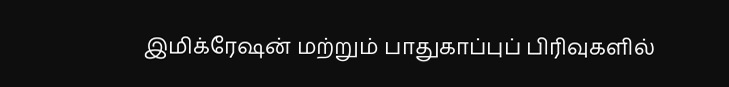இமிக்ரேஷன் மற்றும் பாதுகாப்புப் பிரிவுகளில்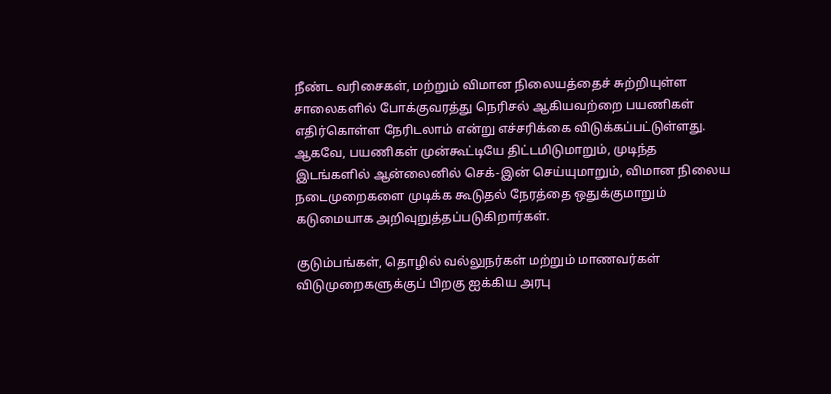நீண்ட வரிசைகள், மற்றும் விமான நிலையத்தைச் சுற்றியுள்ள சாலைகளில் போக்குவரத்து நெரிசல் ஆகியவற்றை பயணிகள் எதிர்கொள்ள நேரிடலாம் என்று எச்சரிக்கை விடுக்கப்பட்டுள்ளது. ஆகவே, பயணிகள் முன்கூட்டியே திட்டமிடுமாறும், முடிந்த இடங்களில் ஆன்லைனில் செக்-இன் செய்யுமாறும், விமான நிலைய நடைமுறைகளை முடிக்க கூடுதல் நேரத்தை ஒதுக்குமாறும் கடுமையாக அறிவுறுத்தப்படுகிறார்கள்.

குடும்பங்கள், தொழில் வல்லுநர்கள் மற்றும் மாணவர்கள் விடுமுறைகளுக்குப் பிறகு ஐக்கிய அரபு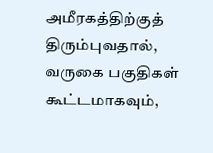அமீரகத்திற்குத் திரும்புவதால், வருகை பகுதிகள் கூட்டமாகவும்,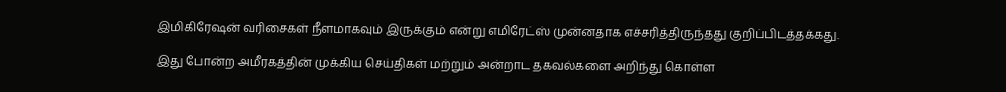இமிகிரேஷன் வரிசைகள் நீளமாகவும் இருக்கும் என்று எமிரேட்ஸ் முன்னதாக எச்சரித்திருந்தது குறிப்பிடத்தக்கது.

இது போன்ற அமீரகத்தின் முக்கிய செய்திகள் மற்றும் அன்றாட தகவல்களை அறிந்து கொள்ள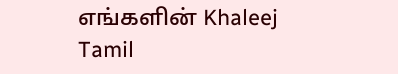எங்களின் Khaleej Tamil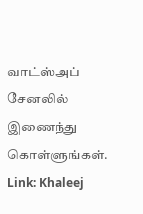வாட்ஸ்அப் சேனலில் இணைந்து கொள்ளுங்கள்.
Link: Khaleej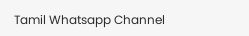Tamil Whatsapp Channel